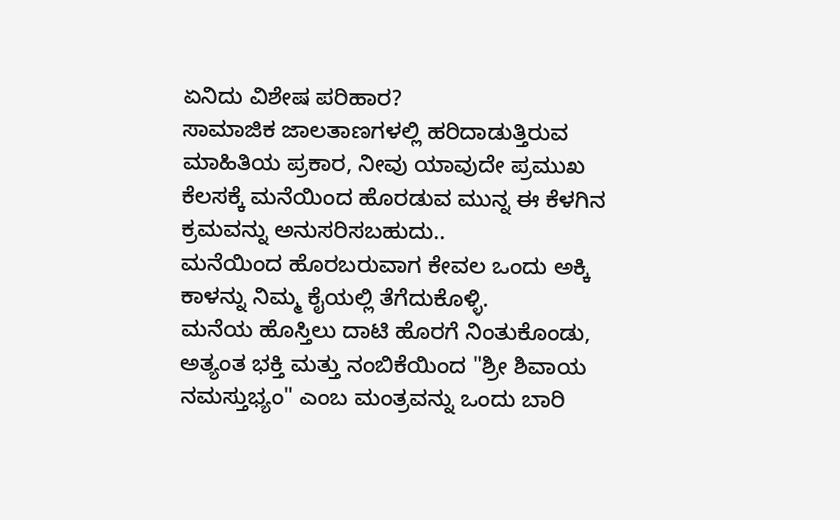ಏನಿದು ವಿಶೇಷ ಪರಿಹಾರ?
ಸಾಮಾಜಿಕ ಜಾಲತಾಣಗಳಲ್ಲಿ ಹರಿದಾಡುತ್ತಿರುವ ಮಾಹಿತಿಯ ಪ್ರಕಾರ, ನೀವು ಯಾವುದೇ ಪ್ರಮುಖ ಕೆಲಸಕ್ಕೆ ಮನೆಯಿಂದ ಹೊರಡುವ ಮುನ್ನ ಈ ಕೆಳಗಿನ ಕ್ರಮವನ್ನು ಅನುಸರಿಸಬಹುದು..
ಮನೆಯಿಂದ ಹೊರಬರುವಾಗ ಕೇವಲ ಒಂದು ಅಕ್ಕಿ ಕಾಳನ್ನು ನಿಮ್ಮ ಕೈಯಲ್ಲಿ ತೆಗೆದುಕೊಳ್ಳಿ.
ಮನೆಯ ಹೊಸ್ತಿಲು ದಾಟಿ ಹೊರಗೆ ನಿಂತುಕೊಂಡು, ಅತ್ಯಂತ ಭಕ್ತಿ ಮತ್ತು ನಂಬಿಕೆಯಿಂದ "ಶ್ರೀ ಶಿವಾಯ ನಮಸ್ತುಭ್ಯಂ" ಎಂಬ ಮಂತ್ರವನ್ನು ಒಂದು ಬಾರಿ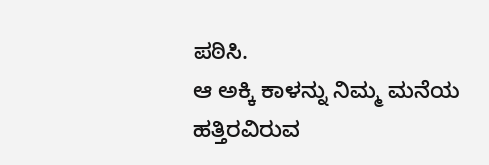ಪಠಿಸಿ.
ಆ ಅಕ್ಕಿ ಕಾಳನ್ನು ನಿಮ್ಮ ಮನೆಯ ಹತ್ತಿರವಿರುವ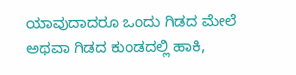ಯಾವುದಾದರೂ ಒಂದು ಗಿಡದ ಮೇಲೆ ಅಥವಾ ಗಿಡದ ಕುಂಡದಲ್ಲಿ ಹಾಕಿ,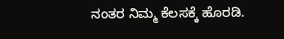ನಂತರ ನಿಮ್ಮ ಕೆಲಸಕ್ಕೆ ಹೊರಡಿ.